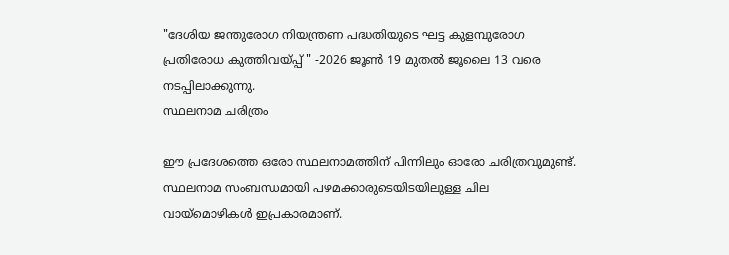"ദേശിയ ജന്തുരോഗ നിയന്ത്രണ പദ്ധതിയുടെ ഘട്ട കുളമ്പുരോഗ പ്രതിരോധ കുത്തിവയ്പ്പ് " -2026 ജൂൺ 19 മുതൽ ജൂലൈ 13 വരെ നടപ്പിലാക്കുന്നു.
സ്ഥലനാമ ചരിത്രം

ഈ പ്രദേശത്തെ ഒരോ സ്ഥലനാമത്തിന് പിന്നിലും ഓരോ ചരിത്രവുമുണ്ട്. സ്ഥലനാമ സംബന്ധമായി പഴമക്കാരുടെയിടയിലുള്ള ചില വായ്മൊഴികള്‍ ഇപ്രകാരമാണ്.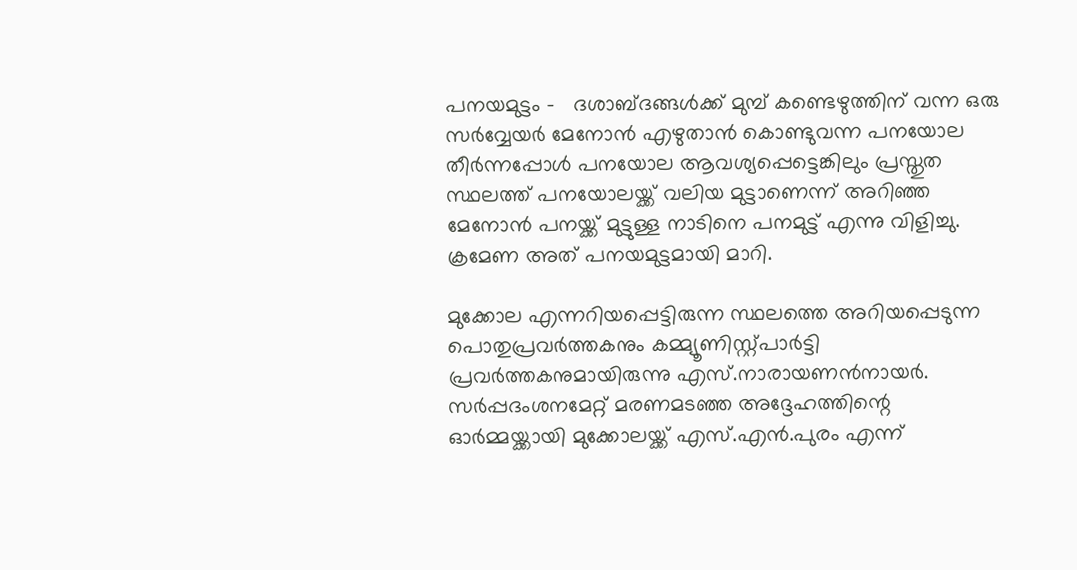പനയമുട്ടം -   ദശാബ്ദങ്ങള്‍ക്ക് മുമ്പ് കണ്ടെഴുത്തിന് വന്ന ഒരു സര്‍വ്വേയര്‍ മേനോന്‍ എഴുതാന്‍ കൊണ്ടുവന്ന പനയോല തീര്‍ന്നപ്പോള്‍ പനയോല ആവശ്യപ്പെട്ടെങ്കിലും പ്രസ്തുത സ്ഥലത്ത് പനയോലയ്ക്ക് വലിയ മുട്ടാണെന്ന് അറിഞ്ഞ മേനോന്‍ പനയ്ക്ക് മുട്ടുള്ള നാടിനെ പനമുട്ട് എന്നു വിളിച്ചു. ക്രമേണ അത് പനയമുട്ടമായി മാറി.

മുക്കോല എന്നറിയപ്പെട്ടിരുന്ന സ്ഥലത്തെ അറിയപ്പെടുന്ന പൊതുപ്രവര്‍ത്തകനും കമ്മ്യൂണിസ്റ്റ്പാര്‍ട്ടി പ്രവര്‍ത്തകനുമായിരുന്നു എസ്.നാരായണന്‍നായര്‍. സര്‍പ്പദംശനമേറ്റ് മരണമടഞ്ഞ അദ്ദേഹത്തിന്റെ ഓര്‍മ്മയ്ക്കായി മുക്കോലയ്ക്ക് എസ്.എന്‍.പുരം എന്ന്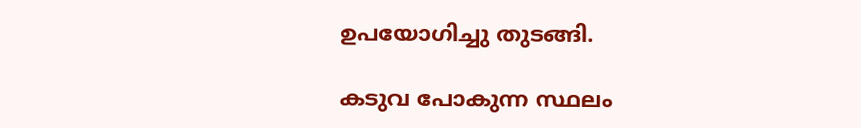ഉപയോഗിച്ചു തുടങ്ങി.

കടുവ പോകുന്ന സ്ഥലം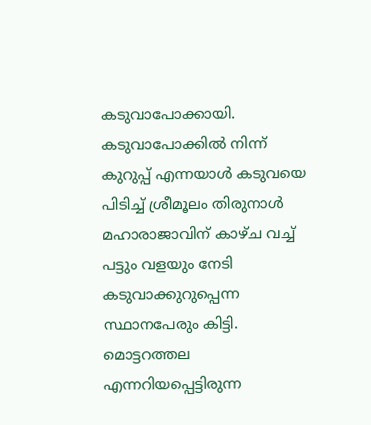കടുവാപോക്കായി. കടുവാപോക്കില്‍ നിന്ന് കുറുപ്പ് എന്നയാള്‍ കടുവയെ പിടിച്ച് ശ്രീമൂലം തിരുനാള്‍ മഹാരാജാവിന് കാഴ്ച വച്ച് പട്ടും വളയും നേടി കടുവാക്കുറുപ്പെന്ന സ്ഥാനപേരും കിട്ടി. മൊട്ടറത്തല എന്നറിയപ്പെട്ടിരുന്ന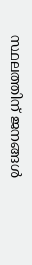സ്ഥലത്തിന് ജനങ്ങള്‍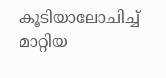കൂടിയാലോചിച്ച് മാറ്റിയ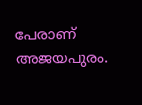പേരാണ് അജയപുരം.